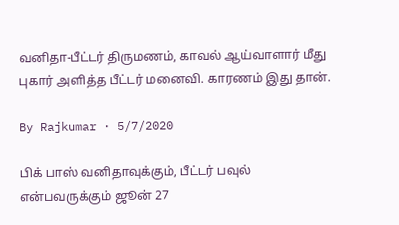வனிதா-பீட்டர் திருமணம், காவல் ஆய்வாளார் மீது புகார் அளித்த பீட்டர் மனைவி. காரணம் இது தான்.

By Rajkumar · 5/7/2020

பிக் பாஸ் வனிதாவுக்கும், பீட்டர் பவுல் என்பவருக்கும் ஜூன் 27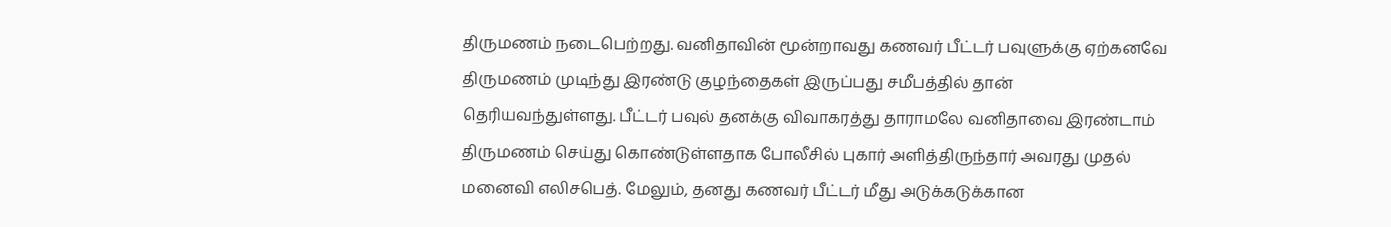திருமணம் நடைபெற்றது. வனிதாவின் மூன்றாவது கணவர் பீட்டர் பவுளுக்கு ஏற்கனவே திருமணம் முடிந்து இரண்டு குழந்தைகள் இருப்பது சமீபத்தில் தான் தெரியவந்துள்ளது. பீட்டர் பவுல் தனக்கு விவாகரத்து தாராமலே வனிதாவை இரண்டாம் திருமணம் செய்து கொண்டுள்ளதாக போலீசில் புகார் அளித்திருந்தார் அவரது முதல் மனைவி எலிசபெத். மேலும், தனது கணவர் பீட்டர் மீது அடுக்கடுக்கான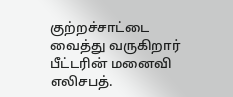குற்றச்சாட்டை வைத்து வருகிறார் பீட்டரின் மனைவி எலிசபத்.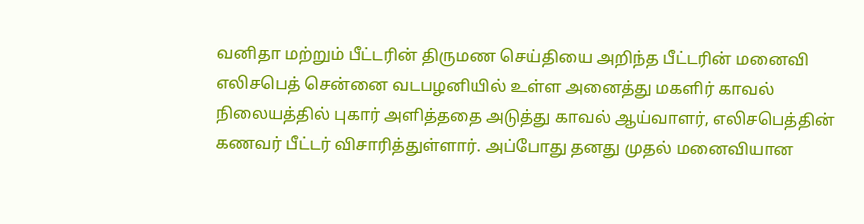வனிதா மற்றும் பீட்டரின் திருமண செய்தியை அறிந்த பீட்டரின் மனைவி எலிசபெத் சென்னை வடபழனியில் உள்ள அனைத்து மகளிர் காவல் நிலையத்தில் புகார் அளித்ததை அடுத்து காவல் ஆய்வாளர், எலிசபெத்தின் கணவர் பீட்டர் விசாரித்துள்ளார். அப்போது தனது முதல் மனைவியான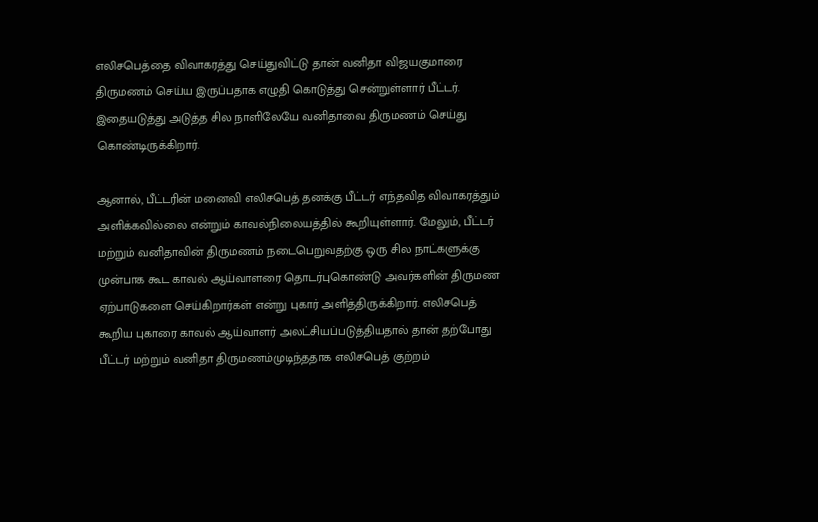எலிசபெத்தை விவாகரத்து செய்துவிட்டு தான் வனிதா விஜயகுமாரை திருமணம் செய்ய இருப்பதாக எழுதி கொடுத்து சென்றுள்ளார் பீட்டர். இதையடுத்து அடுத்த சில நாளிலேயே வனிதாவை திருமணம் செய்து கொண்டிருக்கிறார்.

ஆனால், பீட்டரின் மனைவி எலிசபெத் தனக்கு பீட்டர் எந்தவித விவாகரத்தும் அளிக்கவில்லை என்றும் காவல்நிலையத்தில் கூறியுள்ளார். மேலும், பீட்டர் மற்றும் வனிதாவின் திருமணம் நடைபெறுவதற்கு ஒரு சில நாட்களுக்கு முன்பாக கூட காவல் ஆய்வாளரை தொடர்புகொண்டு அவர்களின் திருமண ஏற்பாடுகளை செய்கிறார்கள் என்று புகார் அளித்திருக்கிறார். எலிசபெத் கூறிய புகாரை காவல் ஆய்வாளர் அலட்சியப்படுத்தியதால் தான் தற்போது பீட்டர் மற்றும் வனிதா திருமணம்முடிந்ததாக எலிசபெத் குற்றம்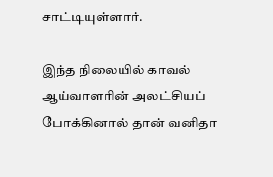சாட்டியுள்ளார்.

இந்த நிலையில் காவல் ஆய்வாளரின் அலட்சியப் போக்கினால் தான் வனிதா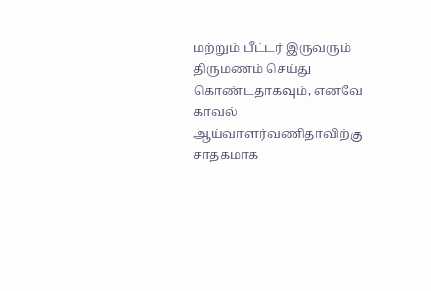மற்றும் பீட்டர் இருவரும் திருமணம் செய்து கொண்டதாகவும், எனவே காவல் ஆய்வாளர்வணிதாவிற்கு சாதகமாக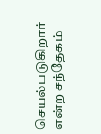செயல்படுகிறார் என்ற சந்தேகம்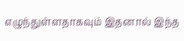எழுந்துள்ளதாகவும் இதனால் இந்த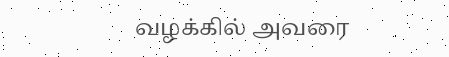வழக்கில் அவரை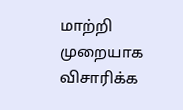மாற்றி முறையாக விசாரிக்க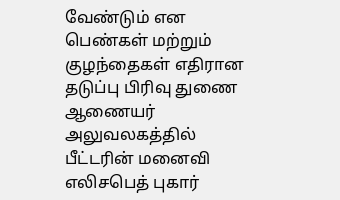வேண்டும் என பெண்கள் மற்றும் குழந்தைகள் எதிரான தடுப்பு பிரிவு துணை ஆணையர் அலுவலகத்தில் பீட்டரின் மனைவி எலிசபெத் புகார்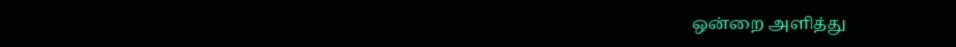ஒன்றை அளித்து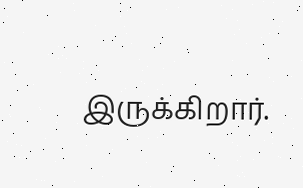இருக்கிறார்.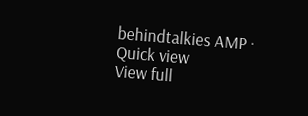behindtalkies AMP · Quick view
View full